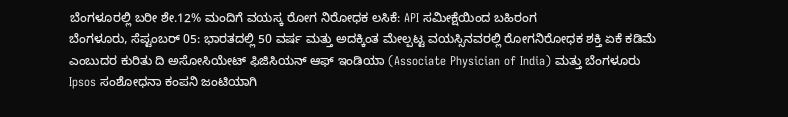ಬೆಂಗಳೂರಲ್ಲಿ ಬರೀ ಶೇ.12% ಮಂದಿಗೆ ವಯಸ್ಕ ರೋಗ ನಿರೋಧಕ ಲಸಿಕೆ: API ಸಮೀಕ್ಷೆಯಿಂದ ಬಹಿರಂಗ
ಬೆಂಗಳೂರು, ಸೆಪ್ಟಂಬರ್ 05: ಭಾರತದಲ್ಲಿ 50 ವರ್ಷ ಮತ್ತು ಅದಕ್ಕಿಂತ ಮೇಲ್ಪಟ್ಟ ವಯಸ್ಸಿನವರಲ್ಲಿ ರೋಗನಿರೋಧಕ ಶಕ್ತಿ ಏಕೆ ಕಡಿಮೆ ಎಂಬುದರ ಕುರಿತು ದಿ ಅಸೋಸಿಯೇಟ್ ಫಿಜಿಸಿಯನ್ ಆಫ್ ಇಂಡಿಯಾ (Associate Physician of India) ಮತ್ತು ಬೆಂಗಳೂರು Ipsos ಸಂಶೋಧನಾ ಕಂಪನಿ ಜಂಟಿಯಾಗಿ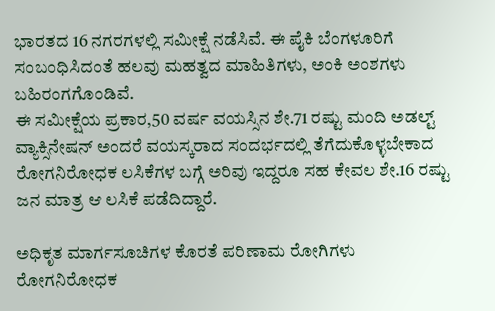ಭಾರತದ 16 ನಗರಗಳಲ್ಲಿ ಸಮೀಕ್ಷೆ ನಡೆಸಿವೆ. ಈ ಪೈಕಿ ಬೆಂಗಳೂರಿಗೆ ಸಂಬಂಧಿಸಿದಂತೆ ಹಲವು ಮಹತ್ವದ ಮಾಹಿತಿಗಳು, ಅಂಕಿ ಅಂಶಗಳು ಬಹಿರಂಗಗೊಂಡಿವೆ.
ಈ ಸಮೀಕ್ಷೆಯ ಪ್ರಕಾರ,50 ವರ್ಷ ವಯಸ್ಸಿನ ಶೇ.71 ರಷ್ಟು ಮಂದಿ ಅಡಲ್ಟ್ ವ್ಯಾಕ್ಸಿನೇಷನ್ ಅಂದರೆ ವಯಸ್ಕರಾದ ಸಂದರ್ಭದಲ್ಲಿ ತೆಗೆದುಕೊಳ್ಳಬೇಕಾದ ರೋಗನಿರೋಧಕ ಲಸಿಕೆಗಳ ಬಗ್ಗೆ ಅರಿವು ಇದ್ದರೂ ಸಹ ಕೇವಲ ಶೇ.16 ರಷ್ಟು ಜನ ಮಾತ್ರ ಆ ಲಸಿಕೆ ಪಡೆದಿದ್ದಾರೆ.

ಅಧಿಕೃತ ಮಾರ್ಗಸೂಚಿಗಳ ಕೊರತೆ ಪರಿಣಾಮ ರೋಗಿಗಳು ರೋಗನಿರೋಧಕ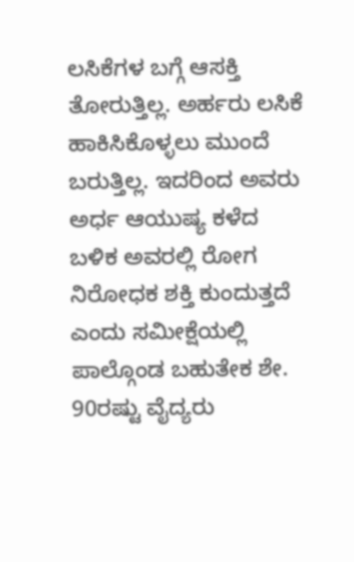ಲಸಿಕೆಗಳ ಬಗ್ಗೆ ಆಸಕ್ತಿ ತೋರುತ್ತಿಲ್ಲ. ಅರ್ಹರು ಲಸಿಕೆ ಹಾಕಿಸಿಕೊಳ್ಳಲು ಮುಂದೆ ಬರುತ್ತಿಲ್ಲ. ಇದರಿಂದ ಅವರು ಅರ್ಧ ಆಯುಷ್ಯ ಕಳೆದ ಬಳಿಕ ಅವರಲ್ಲಿ ರೋಗ ನಿರೋಧಕ ಶಕ್ತಿ ಕುಂದುತ್ತದೆ ಎಂದು ಸಮೀಕ್ಷೆಯಲ್ಲಿ ಪಾಲ್ಗೊಂಡ ಬಹುತೇಕ ಶೇ. 90ರಷ್ಟು ವೈದ್ಯರು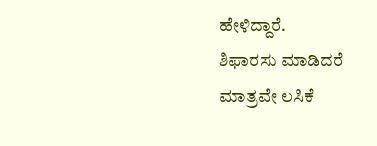ಹೇಳಿದ್ದಾರೆ.
ಶಿಫಾರಸು ಮಾಡಿದರೆ ಮಾತ್ರವೇ ಲಸಿಕೆ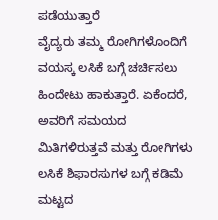ಪಡೆಯುತ್ತಾರೆ
ವೈದ್ಯರು ತಮ್ಮ ರೋಗಿಗಳೊಂದಿಗೆ ವಯಸ್ಕ ಲಸಿಕೆ ಬಗ್ಗೆ ಚರ್ಚಿಸಲು ಹಿಂದೇಟು ಹಾಕುತ್ತಾರೆ. ಏಕೆಂದರೆ, ಅವರಿಗೆ ಸಮಯದ ಮಿತಿಗಳಿರುತ್ತವೆ ಮತ್ತು ರೋಗಿಗಳು ಲಸಿಕೆ ಶಿಫಾರಸುಗಳ ಬಗ್ಗೆ ಕಡಿಮೆ ಮಟ್ಟದ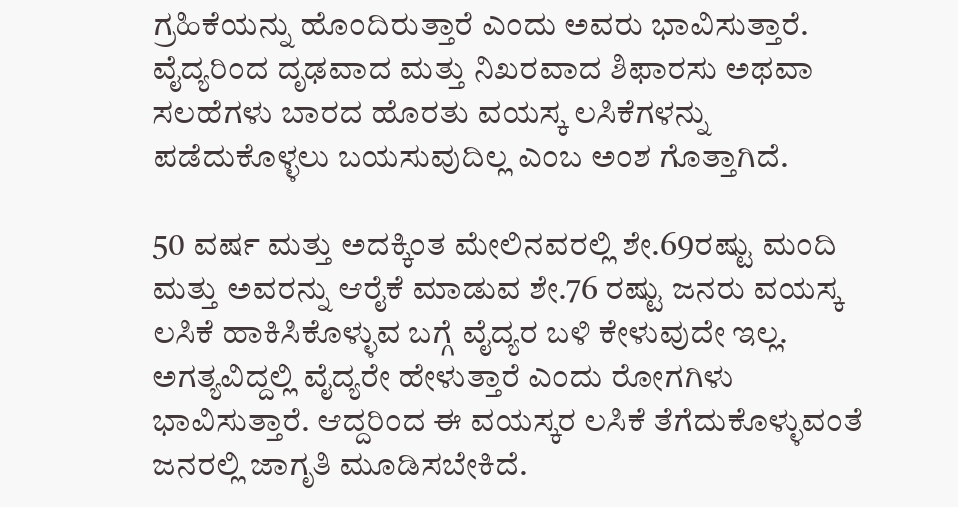ಗ್ರಹಿಕೆಯನ್ನು ಹೊಂದಿರುತ್ತಾರೆ ಎಂದು ಅವರು ಭಾವಿಸುತ್ತಾರೆ. ವೈದ್ಯರಿಂದ ದೃಢವಾದ ಮತ್ತು ನಿಖರವಾದ ಶಿಫಾರಸು ಅಥವಾ ಸಲಹೆಗಳು ಬಾರದ ಹೊರತು ವಯಸ್ಕ ಲಸಿಕೆಗಳನ್ನು ಪಡೆದುಕೊಳ್ಳಲು ಬಯಸುವುದಿಲ್ಲ ಎಂಬ ಅಂಶ ಗೊತ್ತಾಗಿದೆ.

50 ವರ್ಷ ಮತ್ತು ಅದಕ್ಕಿಂತ ಮೇಲಿನವರಲ್ಲಿ ಶೇ.69ರಷ್ಟು ಮಂದಿ ಮತ್ತು ಅವರನ್ನು ಆರೈಕೆ ಮಾಡುವ ಶೇ.76 ರಷ್ಟು ಜನರು ವಯಸ್ಕ ಲಸಿಕೆ ಹಾಕಿಸಿಕೊಳ್ಳುವ ಬಗ್ಗೆ ವೈದ್ಯರ ಬಳಿ ಕೇಳುವುದೇ ಇಲ್ಲ. ಅಗತ್ಯವಿದ್ದಲ್ಲಿ ವೈದ್ಯರೇ ಹೇಳುತ್ತಾರೆ ಎಂದು ರೋಗಗಿಳು ಭಾವಿಸುತ್ತಾರೆ. ಆದ್ದರಿಂದ ಈ ವಯಸ್ಕರ ಲಸಿಕೆ ತೆಗೆದುಕೊಳ್ಳುವಂತೆ ಜನರಲ್ಲಿ ಜಾಗೃತಿ ಮೂಡಿಸಬೇಕಿದೆ.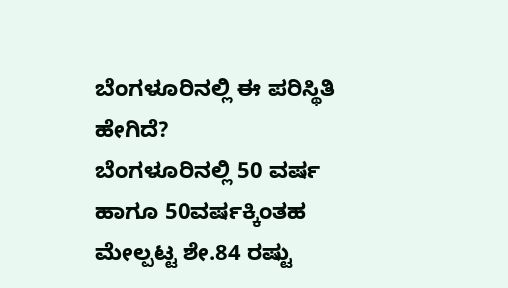ಬೆಂಗಳೂರಿನಲ್ಲಿ ಈ ಪರಿಸ್ಥಿತಿ ಹೇಗಿದೆ?
ಬೆಂಗಳೂರಿನಲ್ಲಿ 50 ವರ್ಷ ಹಾಗೂ 50ವರ್ಷಕ್ಕಿಂತಹ ಮೇಲ್ಪಟ್ಟ ಶೇ.84 ರಷ್ಟು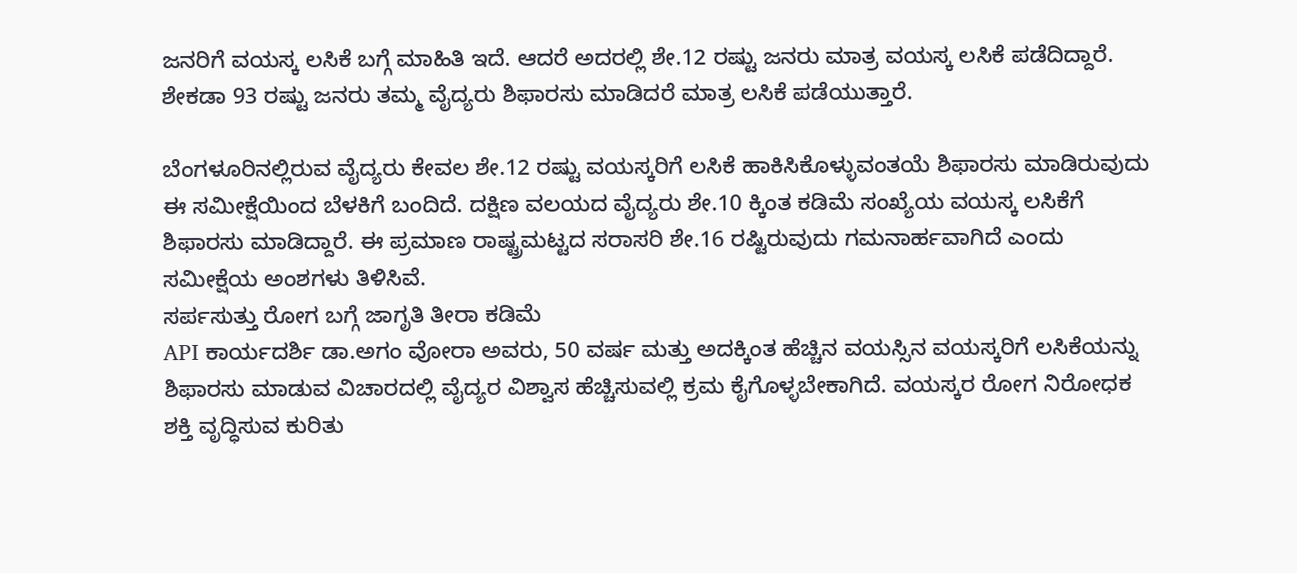ಜನರಿಗೆ ವಯಸ್ಕ ಲಸಿಕೆ ಬಗ್ಗೆ ಮಾಹಿತಿ ಇದೆ. ಆದರೆ ಅದರಲ್ಲಿ ಶೇ.12 ರಷ್ಟು ಜನರು ಮಾತ್ರ ವಯಸ್ಕ ಲಸಿಕೆ ಪಡೆದಿದ್ದಾರೆ. ಶೇಕಡಾ 93 ರಷ್ಟು ಜನರು ತಮ್ಮ ವೈದ್ಯರು ಶಿಫಾರಸು ಮಾಡಿದರೆ ಮಾತ್ರ ಲಸಿಕೆ ಪಡೆಯುತ್ತಾರೆ.

ಬೆಂಗಳೂರಿನಲ್ಲಿರುವ ವೈದ್ಯರು ಕೇವಲ ಶೇ.12 ರಷ್ಟು ವಯಸ್ಕರಿಗೆ ಲಸಿಕೆ ಹಾಕಿಸಿಕೊಳ್ಳುವಂತಯೆ ಶಿಫಾರಸು ಮಾಡಿರುವುದು ಈ ಸಮೀಕ್ಷೆಯಿಂದ ಬೆಳಕಿಗೆ ಬಂದಿದೆ. ದಕ್ಷಿಣ ವಲಯದ ವೈದ್ಯರು ಶೇ.10 ಕ್ಕಿಂತ ಕಡಿಮೆ ಸಂಖ್ಯೆಯ ವಯಸ್ಕ ಲಸಿಕೆಗೆ ಶಿಫಾರಸು ಮಾಡಿದ್ದಾರೆ. ಈ ಪ್ರಮಾಣ ರಾಷ್ಟ್ರಮಟ್ಟದ ಸರಾಸರಿ ಶೇ.16 ರಷ್ಟಿರುವುದು ಗಮನಾರ್ಹವಾಗಿದೆ ಎಂದು ಸಮೀಕ್ಷೆಯ ಅಂಶಗಳು ತಿಳಿಸಿವೆ.
ಸರ್ಪಸುತ್ತು ರೋಗ ಬಗ್ಗೆ ಜಾಗೃತಿ ತೀರಾ ಕಡಿಮೆ
API ಕಾರ್ಯದರ್ಶಿ ಡಾ.ಅಗಂ ವೋರಾ ಅವರು, 50 ವರ್ಷ ಮತ್ತು ಅದಕ್ಕಿಂತ ಹೆಚ್ಚಿನ ವಯಸ್ಸಿನ ವಯಸ್ಕರಿಗೆ ಲಸಿಕೆಯನ್ನು ಶಿಫಾರಸು ಮಾಡುವ ವಿಚಾರದಲ್ಲಿ ವೈದ್ಯರ ವಿಶ್ವಾಸ ಹೆಚ್ಚಿಸುವಲ್ಲಿ ಕ್ರಮ ಕೈಗೊಳ್ಳಬೇಕಾಗಿದೆ. ವಯಸ್ಕರ ರೋಗ ನಿರೋಧಕ ಶಕ್ತಿ ವೃದ್ಧಿಸುವ ಕುರಿತು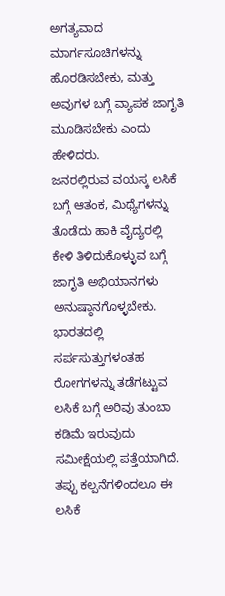ಅಗತ್ಯವಾದ ಮಾರ್ಗಸೂಚಿಗಳನ್ನು ಹೊರಡಿಸಬೇಕು, ಮತ್ತು ಅವುಗಳ ಬಗ್ಗೆ ವ್ಯಾಪಕ ಜಾಗೃತಿ ಮೂಡಿಸಬೇಕು ಎಂದು ಹೇಳಿದರು.
ಜನರಲ್ಲಿರುವ ವಯಸ್ಕ ಲಸಿಕೆ ಬಗ್ಗೆ ಆತಂಕ, ಮಿಥ್ಯೆಗಳನ್ನು ತೊಡೆದು ಹಾಕಿ ವೈದ್ಯರಲ್ಲಿ ಕೇಳಿ ತಿಳಿದುಕೊಳ್ಳುವ ಬಗ್ಗೆ ಜಾಗೃತಿ ಅಭಿಯಾನಗಳು ಅನುಷ್ಠಾನಗೊಳ್ಳಬೇಕು. ಭಾರತದಲ್ಲಿ ಸರ್ಪಸುತ್ತುಗಳಂತಹ ರೋಗಗಳನ್ನು ತಡೆಗಟ್ಟುವ ಲಸಿಕೆ ಬಗ್ಗೆ ಅರಿವು ತುಂಬಾ ಕಡಿಮೆ ಇರುವುದು ಸಮೀಕ್ಷೆಯಲ್ಲಿ ಪತ್ತೆಯಾಗಿದೆ. ತಪ್ಪು ಕಲ್ಪನೆಗಳಿಂದಲೂ ಈ ಲಸಿಕೆ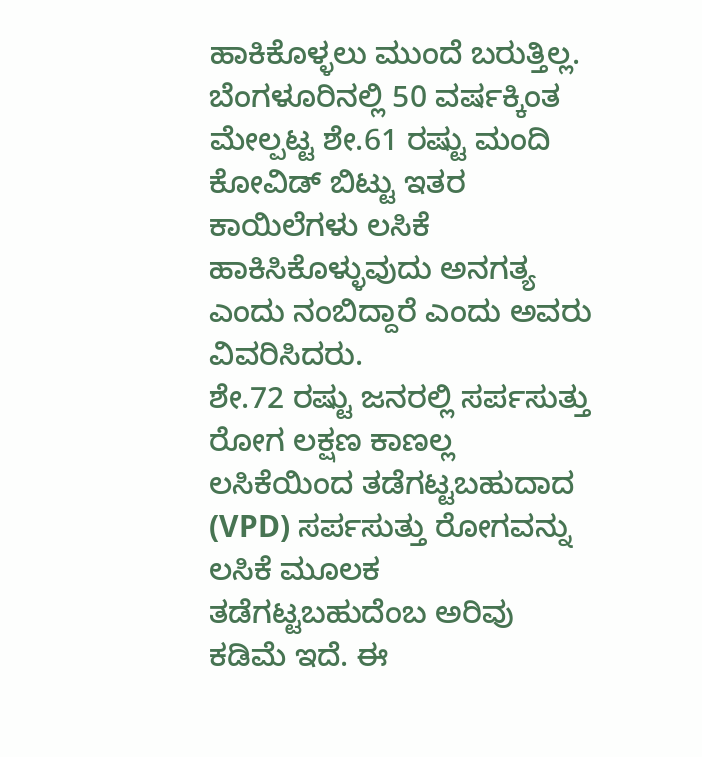ಹಾಕಿಕೊಳ್ಳಲು ಮುಂದೆ ಬರುತ್ತಿಲ್ಲ. ಬೆಂಗಳೂರಿನಲ್ಲಿ 50 ವರ್ಷಕ್ಕಿಂತ ಮೇಲ್ಪಟ್ಟ ಶೇ.61 ರಷ್ಟು ಮಂದಿ ಕೋವಿಡ್ ಬಿಟ್ಟು ಇತರ ಕಾಯಿಲೆಗಳು ಲಸಿಕೆ ಹಾಕಿಸಿಕೊಳ್ಳುವುದು ಅನಗತ್ಯ ಎಂದು ನಂಬಿದ್ದಾರೆ ಎಂದು ಅವರು ವಿವರಿಸಿದರು.
ಶೇ.72 ರಷ್ಟು ಜನರಲ್ಲಿ ಸರ್ಪಸುತ್ತು ರೋಗ ಲಕ್ಷಣ ಕಾಣಲ್ಲ
ಲಸಿಕೆಯಿಂದ ತಡೆಗಟ್ಟಬಹುದಾದ (VPD) ಸರ್ಪಸುತ್ತು ರೋಗವನ್ನು ಲಸಿಕೆ ಮೂಲಕ ತಡೆಗಟ್ಟಬಹುದೆಂಬ ಅರಿವು ಕಡಿಮೆ ಇದೆ. ಈ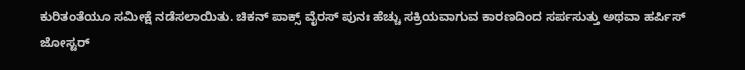ಕುರಿತಂತೆಯೂ ಸಮೀಕ್ಷೆ ನಡೆಸಲಾಯಿತು. ಚಿಕನ್ ಪಾಕ್ಸ್ ವೈರಸ್ ಪುನಃ ಹೆಚ್ಚು ಸಕ್ರಿಯವಾಗುವ ಕಾರಣದಿಂದ ಸರ್ಪಸುತ್ತು ಅಥವಾ ಹರ್ಪಿಸ್ ಜೋಸ್ಟರ್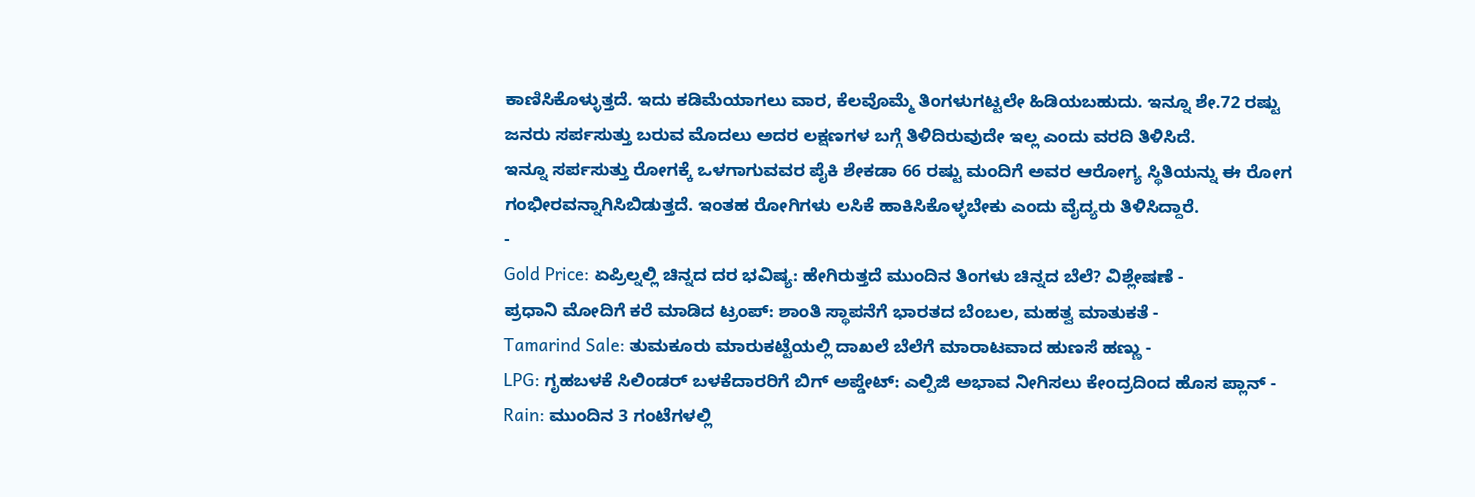ಕಾಣಿಸಿಕೊಳ್ಳುತ್ತದೆ. ಇದು ಕಡಿಮೆಯಾಗಲು ವಾರ, ಕೆಲವೊಮ್ಮೆ ತಿಂಗಳುಗಟ್ಟಲೇ ಹಿಡಿಯಬಹುದು. ಇನ್ನೂ ಶೇ.72 ರಷ್ಟು ಜನರು ಸರ್ಪಸುತ್ತು ಬರುವ ಮೊದಲು ಅದರ ಲಕ್ಷಣಗಳ ಬಗ್ಗೆ ತಿಳಿದಿರುವುದೇ ಇಲ್ಲ ಎಂದು ವರದಿ ತಿಳಿಸಿದೆ.
ಇನ್ನೂ ಸರ್ಪಸುತ್ತು ರೋಗಕ್ಕೆ ಒಳಗಾಗುವವರ ಪೈಕಿ ಶೇಕಡಾ 66 ರಷ್ಟು ಮಂದಿಗೆ ಅವರ ಆರೋಗ್ಯ ಸ್ಥಿತಿಯನ್ನು ಈ ರೋಗ ಗಂಭೀರವನ್ನಾಗಿಸಿಬಿಡುತ್ತದೆ. ಇಂತಹ ರೋಗಿಗಳು ಲಸಿಕೆ ಹಾಕಿಸಿಕೊಳ್ಳಬೇಕು ಎಂದು ವೈದ್ಯರು ತಿಳಿಸಿದ್ದಾರೆ.
-
Gold Price: ಏಪ್ರಿಲ್ನಲ್ಲಿ ಚಿನ್ನದ ದರ ಭವಿಷ್ಯ: ಹೇಗಿರುತ್ತದೆ ಮುಂದಿನ ತಿಂಗಳು ಚಿನ್ನದ ಬೆಲೆ? ವಿಶ್ಲೇಷಣೆ -
ಪ್ರಧಾನಿ ಮೋದಿಗೆ ಕರೆ ಮಾಡಿದ ಟ್ರಂಪ್: ಶಾಂತಿ ಸ್ಥಾಪನೆಗೆ ಭಾರತದ ಬೆಂಬಲ, ಮಹತ್ವ ಮಾತುಕತೆ -
Tamarind Sale: ತುಮಕೂರು ಮಾರುಕಟ್ಟೆಯಲ್ಲಿ ದಾಖಲೆ ಬೆಲೆಗೆ ಮಾರಾಟವಾದ ಹುಣಸೆ ಹಣ್ಣು -
LPG: ಗೃಹಬಳಕೆ ಸಿಲಿಂಡರ್ ಬಳಕೆದಾರರಿಗೆ ಬಿಗ್ ಅಪ್ಡೇಟ್: ಎಲ್ಪಿಜಿ ಅಭಾವ ನೀಗಿಸಲು ಕೇಂದ್ರದಿಂದ ಹೊಸ ಪ್ಲಾನ್ -
Rain: ಮುಂದಿನ 3 ಗಂಟೆಗಳಲ್ಲಿ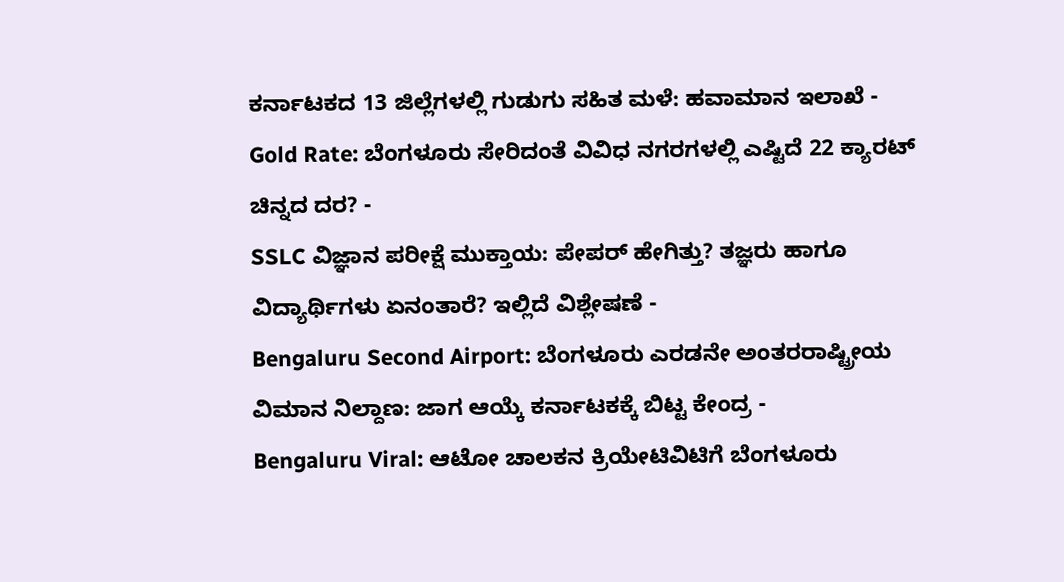ಕರ್ನಾಟಕದ 13 ಜಿಲ್ಲೆಗಳಲ್ಲಿ ಗುಡುಗು ಸಹಿತ ಮಳೆ: ಹವಾಮಾನ ಇಲಾಖೆ -
Gold Rate: ಬೆಂಗಳೂರು ಸೇರಿದಂತೆ ವಿವಿಧ ನಗರಗಳಲ್ಲಿ ಎಷ್ಟಿದೆ 22 ಕ್ಯಾರಟ್ ಚಿನ್ನದ ದರ? -
SSLC ವಿಜ್ಞಾನ ಪರೀಕ್ಷೆ ಮುಕ್ತಾಯ: ಪೇಪರ್ ಹೇಗಿತ್ತು? ತಜ್ಞರು ಹಾಗೂ ವಿದ್ಯಾರ್ಥಿಗಳು ಏನಂತಾರೆ? ಇಲ್ಲಿದೆ ವಿಶ್ಲೇಷಣೆ -
Bengaluru Second Airport: ಬೆಂಗಳೂರು ಎರಡನೇ ಅಂತರರಾಷ್ಟ್ರೀಯ ವಿಮಾನ ನಿಲ್ದಾಣ: ಜಾಗ ಆಯ್ಕೆ ಕರ್ನಾಟಕಕ್ಕೆ ಬಿಟ್ಟ ಕೇಂದ್ರ -
Bengaluru Viral: ಆಟೋ ಚಾಲಕನ ಕ್ರಿಯೇಟಿವಿಟಿಗೆ ಬೆಂಗಳೂರು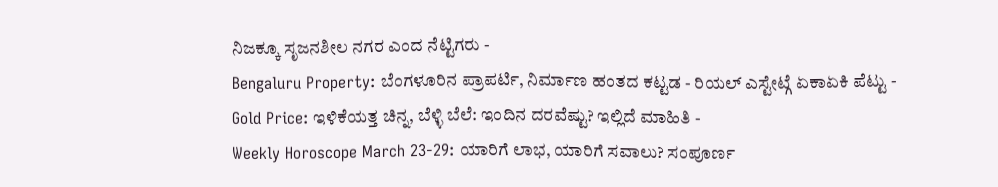ನಿಜಕ್ಕೂ ಸೃಜನಶೀಲ ನಗರ ಎಂದ ನೆಟ್ಟಿಗರು -
Bengaluru Property: ಬೆಂಗಳೂರಿನ ಪ್ರಾಪರ್ಟಿ, ನಿರ್ಮಾಣ ಹಂತದ ಕಟ್ಟಡ - ರಿಯಲ್ ಎಸ್ಟೇಟ್ಗೆ ಏಕಾಏಕಿ ಪೆಟ್ಟು -
Gold Price: ಇಳಿಕೆಯತ್ತ ಚಿನ್ನ, ಬೆಳ್ಳಿ ಬೆಲೆ: ಇಂದಿನ ದರವೆಷ್ಟು? ಇಲ್ಲಿದೆ ಮಾಹಿತಿ -
Weekly Horoscope March 23-29: ಯಾರಿಗೆ ಲಾಭ, ಯಾರಿಗೆ ಸವಾಲು? ಸಂಪೂರ್ಣ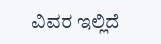ವಿವರ ಇಲ್ಲಿದೆ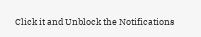Click it and Unblock the Notifications